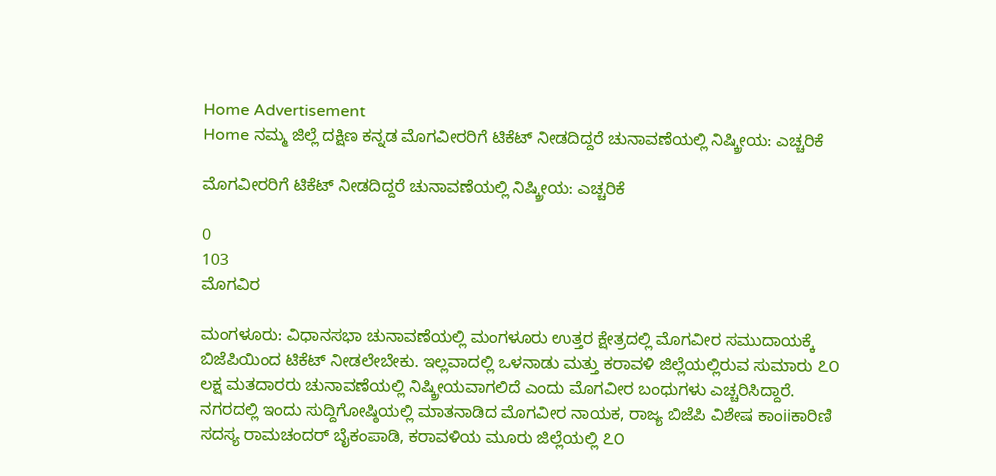Home Advertisement
Home ನಮ್ಮ ಜಿಲ್ಲೆ ದಕ್ಷಿಣ ಕನ್ನಡ ಮೊಗವೀರರಿಗೆ ಟಿಕೆಟ್‌ ನೀಡದಿದ್ದರೆ ಚುನಾವಣೆಯಲ್ಲಿ ನಿಷ್ಕ್ರೀಯ: ಎಚ್ಚರಿಕೆ

ಮೊಗವೀರರಿಗೆ ಟಿಕೆಟ್‌ ನೀಡದಿದ್ದರೆ ಚುನಾವಣೆಯಲ್ಲಿ ನಿಷ್ಕ್ರೀಯ: ಎಚ್ಚರಿಕೆ

0
103
ಮೊಗವಿರ

ಮಂಗಳೂರು: ವಿಧಾನಸಭಾ ಚುನಾವಣೆಯಲ್ಲಿ ಮಂಗಳೂರು ಉತ್ತರ ಕ್ಷೇತ್ರದಲ್ಲಿ ಮೊಗವೀರ ಸಮುದಾಯಕ್ಕೆ ಬಿಜೆಪಿಯಿಂದ ಟಿಕೆಟ್ ನೀಡಲೇಬೇಕು. ಇಲ್ಲವಾದಲ್ಲಿ ಒಳನಾಡು ಮತ್ತು ಕರಾವಳಿ ಜಿಲ್ಲೆಯಲ್ಲಿರುವ ಸುಮಾರು ೭೦ ಲಕ್ಷ ಮತದಾರರು ಚುನಾವಣೆಯಲ್ಲಿ ನಿಷ್ಕ್ರೀಯವಾಗಲಿದೆ ಎಂದು ಮೊಗವೀರ ಬಂಧುಗಳು ಎಚ್ಚರಿಸಿದ್ದಾರೆ.
ನಗರದಲ್ಲಿ ಇಂದು ಸುದ್ದಿಗೋಷ್ಠಿಯಲ್ಲಿ ಮಾತನಾಡಿದ ಮೊಗವೀರ ನಾಯಕ, ರಾಜ್ಯ ಬಿಜೆಪಿ ವಿಶೇಷ ಕಾಂiiಕಾರಿಣಿ ಸದಸ್ಯ ರಾಮಚಂದರ್ ಬೈಕಂಪಾಡಿ, ಕರಾವಳಿಯ ಮೂರು ಜಿಲ್ಲೆಯಲ್ಲಿ ೭೦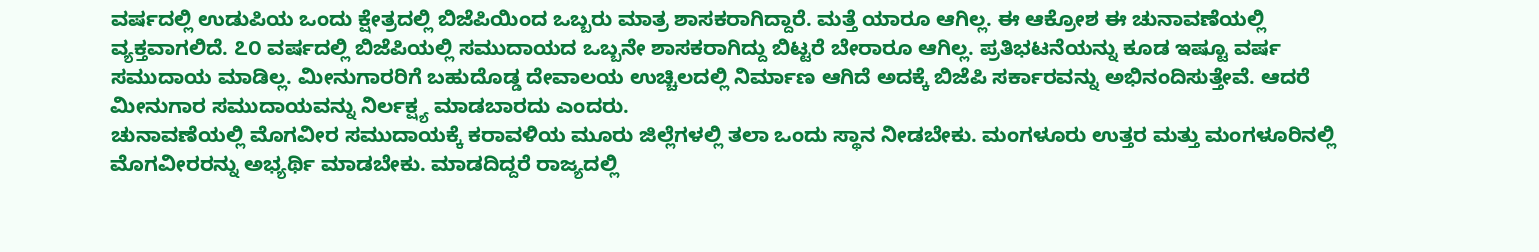ವರ್ಷದಲ್ಲಿ ಉಡುಪಿಯ ಒಂದು ಕ್ಷೇತ್ರದಲ್ಲಿ ಬಿಜೆಪಿಯಿಂದ ಒಬ್ಬರು ಮಾತ್ರ ಶಾಸಕರಾಗಿದ್ದಾರೆ. ಮತ್ತೆ ಯಾರೂ ಆಗಿಲ್ಲ. ಈ ಆಕ್ರೋಶ ಈ ಚುನಾವಣೆಯಲ್ಲಿ ವ್ಯಕ್ತವಾಗಲಿದೆ. ೭೦ ವರ್ಷದಲ್ಲಿ ಬಿಜೆಪಿಯಲ್ಲಿ ಸಮುದಾಯದ ಒಬ್ಬನೇ ಶಾಸಕರಾಗಿದ್ದು ಬಿಟ್ಟರೆ ಬೇರಾರೂ ಆಗಿಲ್ಲ. ಪ್ರತಿಭಟನೆಯನ್ನು ಕೂಡ ಇಷ್ಟೂ ವರ್ಷ ಸಮುದಾಯ ಮಾಡಿಲ್ಲ. ಮೀನುಗಾರರಿಗೆ ಬಹುದೊಡ್ಡ ದೇವಾಲಯ ಉಚ್ಚಿಲದಲ್ಲಿ ನಿರ್ಮಾಣ ಆಗಿದೆ ಅದಕ್ಕೆ ಬಿಜೆಪಿ ಸರ್ಕಾರವನ್ನು ಅಭಿನಂದಿಸುತ್ತೇವೆ. ಆದರೆ ಮೀನುಗಾರ ಸಮುದಾಯವನ್ನು ನಿರ್ಲಕ್ಷ್ಯ ಮಾಡಬಾರದು ಎಂದರು.
ಚುನಾವಣೆಯಲ್ಲಿ ಮೊಗವೀರ ಸಮುದಾಯಕ್ಕೆ ಕರಾವಳಿಯ ಮೂರು ಜಿಲ್ಲೆಗಳಲ್ಲಿ ತಲಾ ಒಂದು ಸ್ಥಾನ ನೀಡಬೇಕು. ಮಂಗಳೂರು ಉತ್ತರ ಮತ್ತು ಮಂಗಳೂರಿನಲ್ಲಿ ಮೊಗವೀರರನ್ನು ಅಭ್ಯರ್ಥಿ ಮಾಡಬೇಕು. ಮಾಡದಿದ್ದರೆ ರಾಜ್ಯದಲ್ಲಿ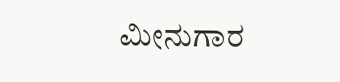ಮೀನುಗಾರ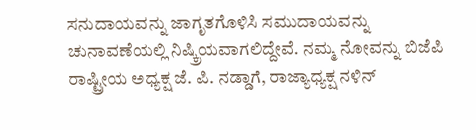ಸನುದಾಯವನ್ನು ಜಾಗೃತಗೊಳಿಸಿ ಸಮುದಾಯವನ್ನು ಚುನಾವಣೆಯಲ್ಲಿ ನಿಷ್ಕ್ರಿಯವಾಗಲಿದ್ದೇವೆ. ನಮ್ಮ ನೋವನ್ನು ಬಿಜೆಪಿ ರಾಷ್ಟ್ರೀಯ ಅಧ್ಯಕ್ಷ ಜೆ. ಪಿ. ನಡ್ಡಾಗೆ, ರಾಜ್ಯಾಧ್ಯಕ್ಷ ನಳಿನ್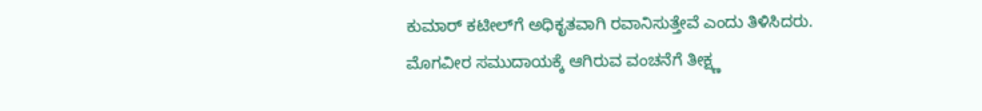ಕುಮಾರ್ ಕಟೀಲ್‌ಗೆ ಅಧಿಕೃತವಾಗಿ ರವಾನಿಸುತ್ತೇವೆ ಎಂದು ತಿಳಿಸಿದರು.
ಮೊಗವೀರ ಸಮುದಾಯಕ್ಕೆ ಆಗಿರುವ ವಂಚನೆಗೆ ತೀಕ್ಷ್ಣ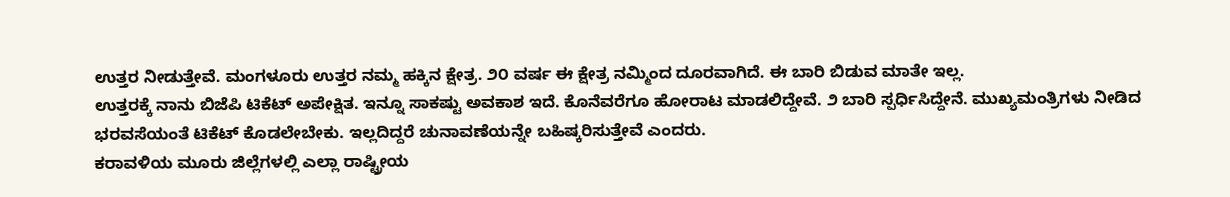ಉತ್ತರ ನೀಡುತ್ತೇವೆ. ಮಂಗಳೂರು ಉತ್ತರ ನಮ್ಮ ಹಕ್ಕಿನ ಕ್ಷೇತ್ರ. ೨೦ ವರ್ಷ ಈ ಕ್ಷೇತ್ರ ನಮ್ಮಿಂದ ದೂರವಾಗಿದೆ. ಈ ಬಾರಿ ಬಿಡುವ ಮಾತೇ ಇಲ್ಲ.
ಉತ್ತರಕ್ಕೆ ನಾನು ಬಿಜೆಪಿ ಟಿಕೆಟ್ ಅಪೇಕ್ಷಿತ. ಇನ್ನೂ ಸಾಕಷ್ಟು ಅವಕಾಶ ಇದೆ. ಕೊನೆವರೆಗೂ ಹೋರಾಟ ಮಾಡಲಿದ್ದೇವೆ. ೨ ಬಾರಿ ಸ್ಪರ್ಧಿಸಿದ್ದೇನೆ. ಮುಖ್ಯಮಂತ್ರಿಗಳು ನೀಡಿದ ಭರವಸೆಯಂತೆ ಟಿಕೆಟ್ ಕೊಡಲೇಬೇಕು. ಇಲ್ಲದಿದ್ದರೆ ಚುನಾವಣೆಯನ್ನೇ ಬಹಿಷ್ಕರಿಸುತ್ತೇವೆ ಎಂದರು.
ಕರಾವಳಿಯ ಮೂರು ಜಿಲ್ಲೆಗಳಲ್ಲಿ ಎಲ್ಲಾ ರಾಷ್ಟ್ರೀಯ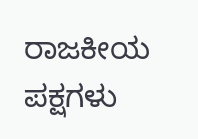ರಾಜಕೀಯ ಪಕ್ಷಗಳು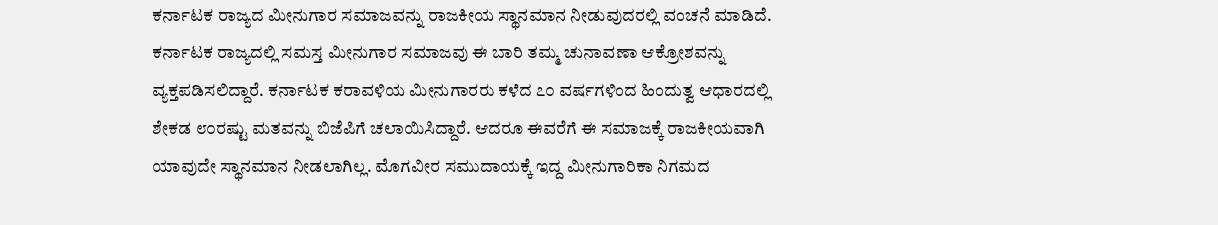ಕರ್ನಾಟಕ ರಾಜ್ಯದ ಮೀನುಗಾರ ಸಮಾಜವನ್ನು ರಾಜಕೀಯ ಸ್ಥಾನಮಾನ ನೀಡುವುದರಲ್ಲಿ ವಂಚನೆ ಮಾಡಿದೆ. ಕರ್ನಾಟಕ ರಾಜ್ಯದಲ್ಲಿ ಸಮಸ್ತ ಮೀನುಗಾರ ಸಮಾಜವು ಈ ಬಾರಿ ತಮ್ಮ ಚುನಾವಣಾ ಆಕ್ರೋಶವನ್ನು ವ್ಯಕ್ತಪಡಿಸಲಿದ್ದಾರೆ. ಕರ್ನಾಟಕ ಕರಾವಳಿಯ ಮೀನುಗಾರರು ಕಳೆದ ೭೦ ವರ್ಷಗಳಿಂದ ಹಿಂದುತ್ವ ಆಧಾರದಲ್ಲಿ ಶೇಕಡ ೮೦ರಷ್ಟು ಮತವನ್ನು ಬಿಜೆಪಿಗೆ ಚಲಾಯಿಸಿದ್ದಾರೆ. ಆದರೂ ಈವರೆಗೆ ಈ ಸಮಾಜಕ್ಕೆ ರಾಜಕೀಯವಾಗಿ ಯಾವುದೇ ಸ್ಥಾನಮಾನ ನೀಡಲಾಗಿಲ್ಲ. ಮೊಗವೀರ ಸಮುದಾಯಕ್ಕೆ ಇದ್ದ ಮೀನುಗಾರಿಕಾ ನಿಗಮದ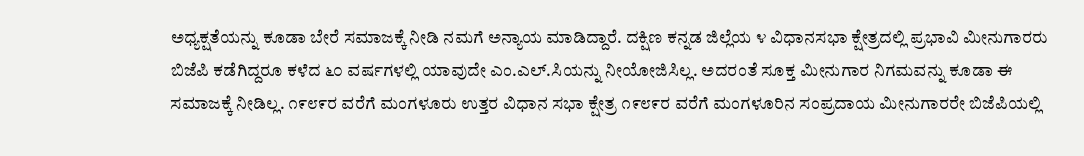ಅಧ್ಯಕ್ಷತೆಯನ್ನು ಕೂಡಾ ಬೇರೆ ಸಮಾಜಕ್ಕೆ ನೀಡಿ ನಮಗೆ ಅನ್ಯಾಯ ಮಾಡಿದ್ದಾರೆ. ದಕ್ಷಿಣ ಕನ್ನಡ ಜಿಲ್ಲೆಯ ೪ ವಿಧಾನಸಭಾ ಕ್ಷೇತ್ರದಲ್ಲಿ ಪ್ರಭಾವಿ ಮೀನುಗಾರರು ಬಿಜೆಪಿ ಕಡೆಗಿದ್ದರೂ ಕಳೆದ ೬೦ ವರ್ಷಗಳಲ್ಲಿ ಯಾವುದೇ ಎಂ.ಎಲ್.ಸಿಯನ್ನು ನೀಯೋಜಿಸಿಲ್ಲ. ಅದರಂತೆ ಸೂಕ್ತ ಮೀನುಗಾರ ನಿಗಮವನ್ನು ಕೂಡಾ ಈ ಸಮಾಜಕ್ಕೆ ನೀಡಿಲ್ಲ. ೧೯೮೯ರ ವರೆಗೆ ಮಂಗಳೂರು ಉತ್ತರ ವಿಧಾನ ಸಭಾ ಕ್ಷೇತ್ರ ೧೯೮೯ರ ವರೆಗೆ ಮಂಗಳೂರಿನ ಸಂಪ್ರದಾಯ ಮೀನುಗಾರರೇ ಬಿಜೆಪಿಯಲ್ಲಿ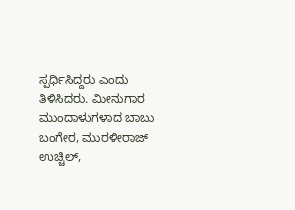ಸ್ಪರ್ಧಿಸಿದ್ದರು ಎಂದು ತಿಳಿಸಿದರು. ಮೀನುಗಾರ ಮುಂದಾಳುಗಳಾದ ಬಾಬು ಬಂಗೇರ, ಮುರಳೀರಾಜ್ ಉಚ್ಚಿಲ್,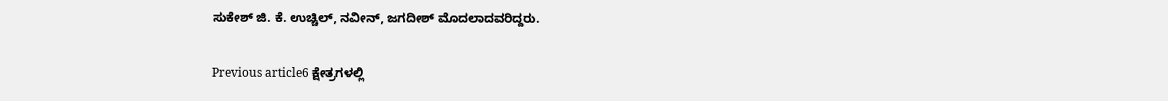ಸುಕೇಶ್ ಜಿ. ಕೆ. ಉಚ್ಚಿಲ್, ನವೀನ್, ಜಗದೀಶ್ ಮೊದಲಾದವರಿದ್ದರು.

Previous article6 ಕ್ಷೇತ್ರಗಳಲ್ಲಿ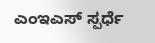ಎಂಇಎಸ್ ಸ್ಪರ್ಧೆ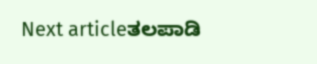Next articleತಲಪಾಡಿ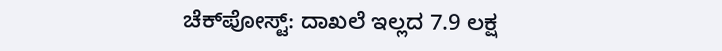ಚೆಕ್‌ಪೋಸ್ಟ್‌: ದಾಖಲೆ ಇಲ್ಲದ 7.9 ಲಕ್ಷ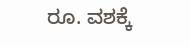ರೂ. ವಶಕ್ಕೆ